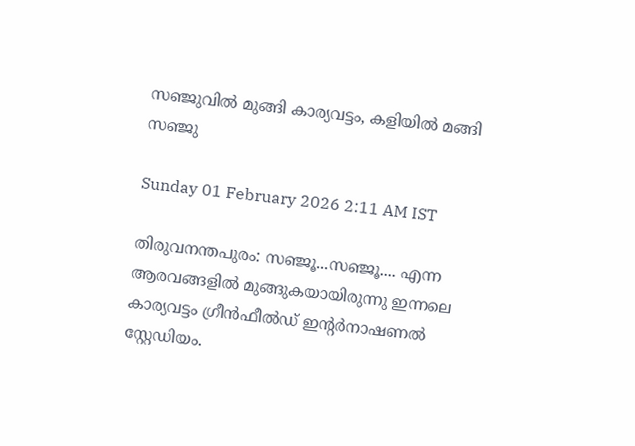സഞ്ജുവിൽ മുങ്ങി കാര്യവട്ടം, കളിയിൽ മങ്ങി സഞ്ജു

Sunday 01 February 2026 2:11 AM IST

തിരുവനന്തപുരം: സഞ്ജൂ...സഞ്ജൂ.... എന്ന ആരവങ്ങളിൽ മുങ്ങുകയായിരുന്നു ഇന്നലെ കാര്യവട്ടം ഗ്രീൻഫീൽഡ് ഇന്റർനാഷണൽ സ്റ്റേഡിയം.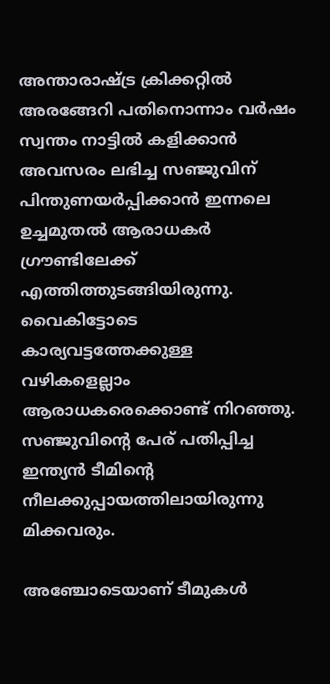അന്താരാഷ്ട്ര ക്രിക്കറ്റിൽ അരങ്ങേറി പതിനൊന്നാം വർഷം സ്വന്തം നാട്ടിൽ കളിക്കാൻ അവസരം ലഭിച്ച സഞ്ജുവിന് പിന്തുണയർപ്പിക്കാൻ ഇന്നലെ ഉച്ചമുതൽ ആരാധകർ ഗ്രൗണ്ടിലേക്ക് എത്തിത്തുടങ്ങിയിരുന്നു. വൈകിട്ടോടെ കാര്യവട്ടത്തേക്കുള്ള വഴികളെല്ലാം ആരാധകരെക്കൊണ്ട് നിറഞ്ഞു. സഞ്ജുവിന്റെ പേര് പതിപ്പിച്ച ഇന്ത്യൻ ടീമിന്റെ നീലക്കുപ്പായത്തിലായിരുന്നു മിക്കവരും.

അഞ്ചോടെയാണ് ടീമുകൾ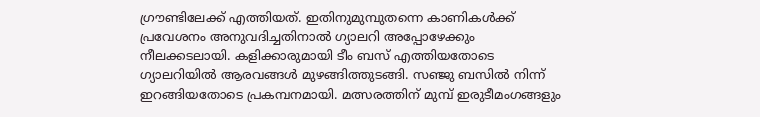ഗ്രൗണ്ടിലേക്ക് എത്തിയത്. ഇതിനുമുമ്പുതന്നെ കാണികൾക്ക് പ്രവേശനം അനുവദിച്ചതിനാൽ ഗ്യാലറി അപ്പോഴേക്കും നീലക്കടലായി. കളിക്കാരുമായി ടീം ബസ് എത്തിയതോടെ ഗ്യാലറിയിൽ ആരവങ്ങൾ മുഴങ്ങിത്തുടങ്ങി. സഞ്ജു ബസിൽ നിന്ന് ഇറങ്ങിയതോടെ പ്രകമ്പനമായി. മത്സരത്തിന് മുമ്പ് ഇരുടീമംഗങ്ങളും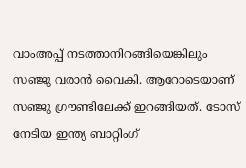വാംഅപ്പ് നടത്താനിറങ്ങിയെങ്കിലും സഞ്ജു വരാൻ വൈകി. ആറോടെയാണ് സഞ്ജു ഗ്രൗണ്ടിലേക്ക് ഇറങ്ങിയത്. ടോസ് നേടിയ ഇന്ത്യ ബാറ്റിംഗ്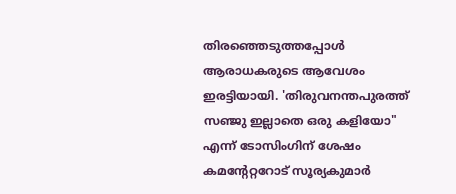തിരഞ്ഞെടുത്തപ്പോൾ ആരാധകരുടെ ആവേശം ഇരട്ടിയായി. 'തിരുവനന്തപുരത്ത് സഞ്ജു ഇല്ലാതെ ഒരു കളിയോ" എന്ന് ടോസിംഗിന് ശേഷം കമന്റേറ്ററോട് സൂര്യകുമാർ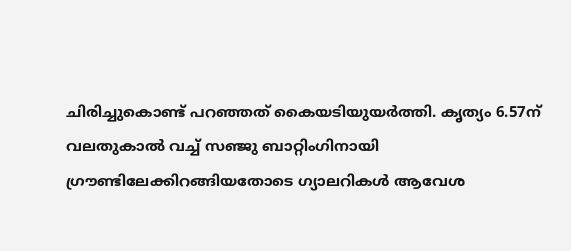ചിരിച്ചുകൊണ്ട് പറഞ്ഞത് കൈയടിയുയർത്തി. കൃത്യം 6.57ന് വലതുകാൽ വച്ച് സഞ്ജു ബാറ്റിംഗിനായി ഗ്രൗണ്ടിലേക്കിറങ്ങിയതോടെ ഗ്യാലറികൾ ആവേശ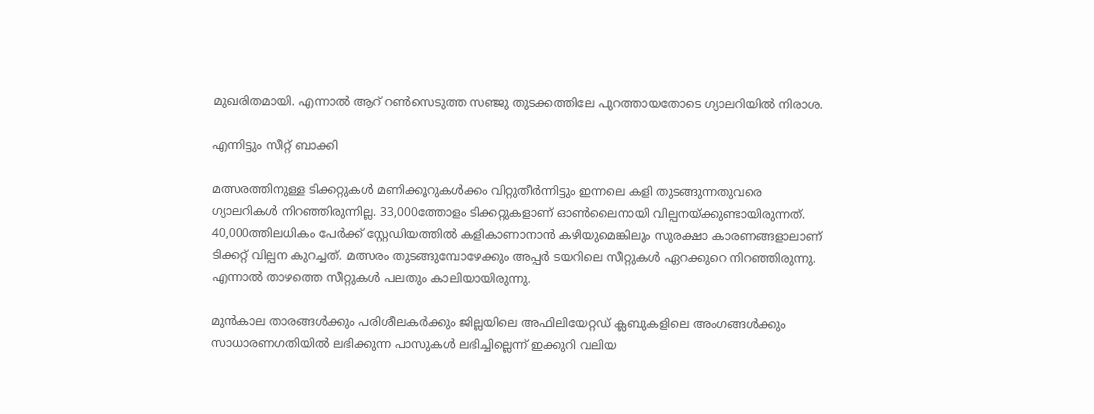മുഖരിതമായി. എന്നാൽ ആറ് റൺസെടുത്ത സഞ്ജു തുടക്കത്തിലേ പുറത്തായതോടെ ഗ്യാലറിയിൽ നിരാശ.

എന്നിട്ടും സീറ്റ് ബാക്കി

മത്സരത്തിനുള്ള ടിക്കറ്റുകൾ മണിക്കൂറുകൾക്കം വിറ്റുതീർന്നിട്ടും ഇന്നലെ കളി തുടങ്ങുന്നതുവരെ ഗ്യാലറികൾ നിറഞ്ഞിരുന്നില്ല. 33,000ത്തോളം ടിക്കറ്റുകളാണ് ഓൺലൈനായി വില്പനയ്ക്കുണ്ടായിരുന്നത്. 40,000ത്തിലധികം പേർക്ക് സ്റ്റേഡിയത്തിൽ കളികാണാനാൻ കഴിയുമെങ്കിലും സുരക്ഷാ കാരണങ്ങളാലാണ് ടിക്കറ്റ് വില്പന കുറച്ചത്. മത്സരം തുടങ്ങുമ്പോഴേക്കും അപ്പർ ടയറിലെ സീറ്റുകൾ ഏറക്കുറെ നിറഞ്ഞിരുന്നു. എന്നാൽ താഴത്തെ സീറ്റുകൾ പലതും കാലിയായിരുന്നു.

മുൻകാല താരങ്ങൾക്കും പരിശീലകർക്കും ജില്ലയിലെ അഫിലിയേറ്റഡ് ക്ലബുകളിലെ അംഗങ്ങൾക്കും സാധാരണഗതിയിൽ ലഭിക്കുന്ന പാസുകൾ ലഭിച്ചില്ലെന്ന് ഇക്കുറി വലിയ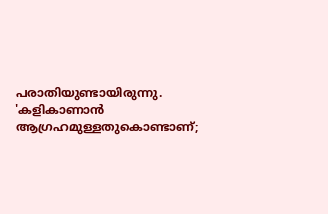പരാതിയുണ്ടായിരുന്നു. 'കളികാണാൻ ആഗ്രഹമുള്ളതുകൊണ്ടാണ്;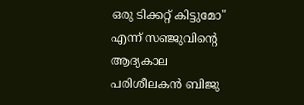ഒരു ടിക്കറ്റ് കിട്ടുമോ" എന്ന് സഞ്ജുവിന്റെ ആദ്യകാല പരിശീലകൻ ബിജു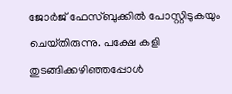ജോർജ് ഫേസ്ബുക്കിൽ പോസ്റ്റിടുകയും ചെയ്‌തിരുന്നു. പക്ഷേ കളി തുടങ്ങിക്കഴിഞ്ഞപ്പോൾ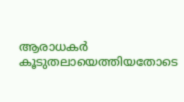ആരാധകർ കൂടുതലായെത്തിയതോടെ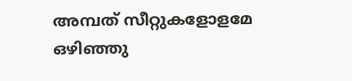അമ്പത് സീറ്റുകളോളമേ ഒഴിഞ്ഞു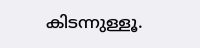കിടന്നുള്ളൂ.